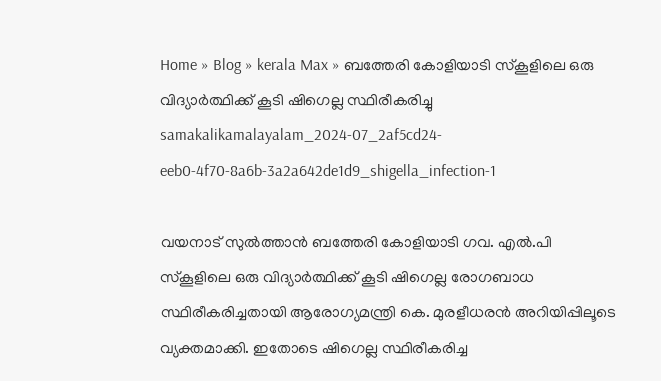Home » Blog » kerala Max » ബത്തേരി കോളിയാടി സ്‌കൂളിലെ ഒരു വിദ്യാര്‍ത്ഥിക്ക് കൂടി ഷിഗെല്ല സ്ഥിരീകരിച്ചു
samakalikamalayalam_2024-07_2af5cd24-eeb0-4f70-8a6b-3a2a642de1d9_shigella_infection-1

വയനാട് സുൽത്താൻ ബത്തേരി കോളിയാടി ഗവ. എൽ.പി സ്കൂളിലെ ഒരു വിദ്യാർത്ഥിക്ക് കൂടി ഷിഗെല്ല രോഗബാധ സ്ഥിരീകരിച്ചതായി ആരോഗ്യമന്ത്രി കെ. മുരളീധരൻ അറിയിപ്പിലൂടെ വ്യക്തമാക്കി. ഇതോടെ ഷിഗെല്ല സ്ഥിരീകരിച്ച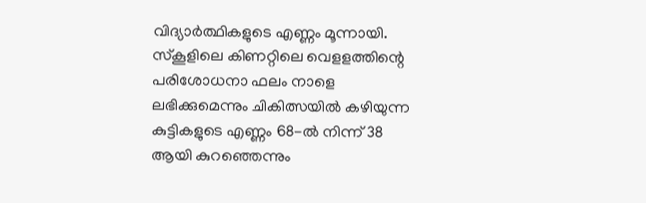വിദ്യാർത്ഥികളുടെ എണ്ണം മൂന്നായി. സ്കൂളിലെ കിണറ്റിലെ വെളളത്തിന്റെ പരിശോധനാ ഫലം നാളെ ലഭിക്കുമെന്നും ചികിത്സയില്‍ കഴിയുന്ന കുട്ടികളുടെ എണ്ണം 68-ല്‍ നിന്ന് 38 ആയി കുറഞ്ഞെന്നും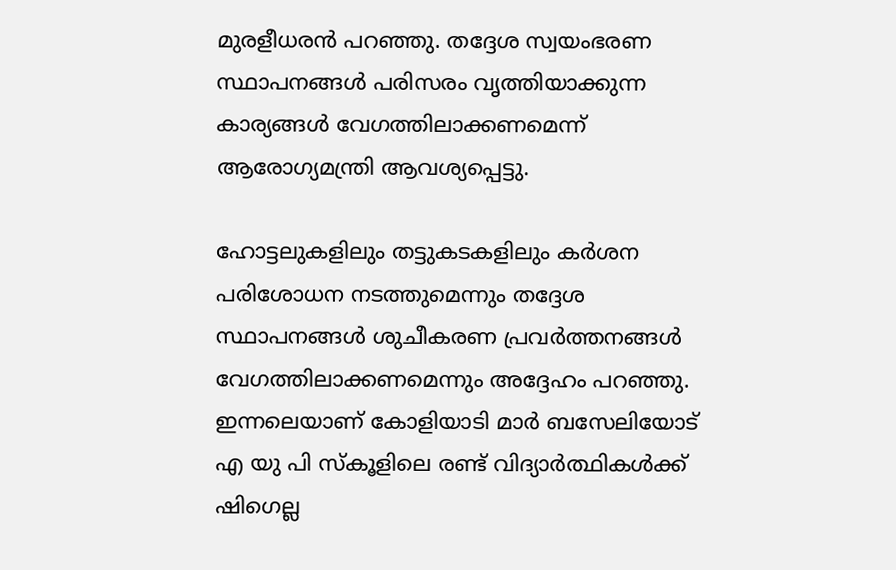മുരളീധരന്‍ പറഞ്ഞു. തദ്ദേശ സ്വയംഭരണ സ്ഥാപനങ്ങള്‍ പരിസരം വൃത്തിയാക്കുന്ന കാര്യങ്ങള്‍ വേഗത്തിലാക്കണമെന്ന് ആരോഗ്യമന്ത്രി ആവശ്യപ്പെട്ടു.

ഹോട്ടലുകളിലും തട്ടുകടകളിലും കര്‍ശന പരിശോധന നടത്തുമെന്നും തദ്ദേശ സ്ഥാപനങ്ങള്‍ ശുചീകരണ പ്രവര്‍ത്തനങ്ങള്‍ വേഗത്തിലാക്കണമെന്നും അദ്ദേഹം പറഞ്ഞു. ഇന്നലെയാണ് കോളിയാടി മാര്‍ ബസേലിയോട് എ യു പി സ്‌കൂളിലെ രണ്ട് വിദ്യാര്‍ത്ഥികള്‍ക്ക് ഷിഗെല്ല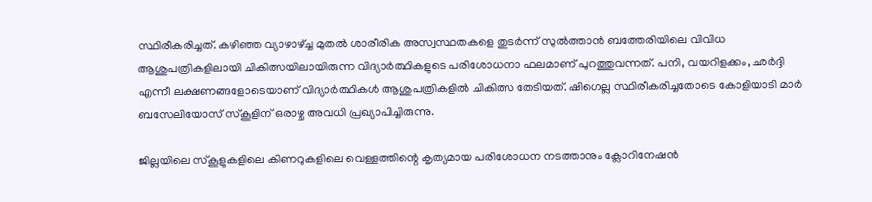സ്ഥിരീകരിച്ചത്. കഴിഞ്ഞ വ്യാഴാഴ്ച്ച മുതല്‍ ശാരീരിക അസ്വസ്ഥതകളെ തുടര്‍ന്ന് സുല്‍ത്താന്‍ ബത്തേരിയിലെ വിവിധ ആശുപത്രികളിലായി ചികിത്സയിലായിരുന്ന വിദ്യാര്‍ത്ഥികളുടെ പരിശോധനാ ഫലമാണ് പുറത്തുവന്നത്. പനി, വയറിളക്കം, ഛര്‍ദ്ദി എന്നീ ലക്ഷണങ്ങളോടെയാണ് വിദ്യാര്‍ത്ഥികള്‍ ആശുപത്രികളില്‍ ചികിത്സ തേടിയത്. ഷിഗെല്ല സ്ഥിരീകരിച്ചതോടെ കോളിയാടി മാര്‍ ബസേലിയോസ് സ്‌കൂളിന് ഒരാഴ്ച അവധി പ്രഖ്യാപിച്ചിരുന്നു.

ജില്ലയിലെ സ്‌കൂളുകളിലെ കിണറുകളിലെ വെള്ളത്തിന്റെ കൃത്യമായ പരിശോധന നടത്താനും ക്ലോറിനേഷന്‍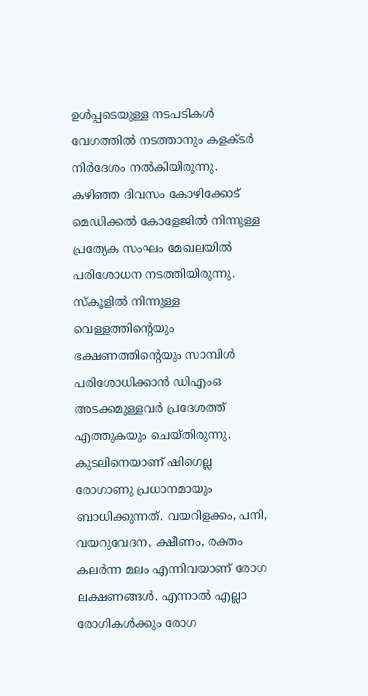ഉള്‍പ്പടെയുള്ള നടപടികള്‍ വേഗത്തില്‍ നടത്താനും കളക്ടര്‍ നിര്‍ദേശം നല്‍കിയിരുന്നു. കഴിഞ്ഞ ദിവസം കോഴിക്കോട് മെഡിക്കല്‍ കോളേജില്‍ നിന്നുള്ള പ്രത്യേക സംഘം മേഖലയില്‍ പരിശോധന നടത്തിയിരുന്നു. സ്‌കൂളില്‍ നിന്നുള്ള വെള്ളത്തിന്റെയും ഭക്ഷണത്തിന്റെയും സാമ്പിള്‍ പരിശോധിക്കാന്‍ ഡിഎംഒ അടക്കമുള്ളവര്‍ പ്രദേശത്ത് എത്തുകയും ചെയ്തിരുന്നു. കുടലിനെയാണ് ഷിഗെല്ല രോഗാണു പ്രധാനമായും ബാധിക്കുന്നത്. വയറിളക്കം, പനി, വയറുവേദന, ക്ഷീണം, രക്തം കലര്‍ന്ന മലം എന്നിവയാണ് രോഗ ലക്ഷണങ്ങള്‍. എന്നാല്‍ എല്ലാ രോഗികള്‍ക്കും രോഗ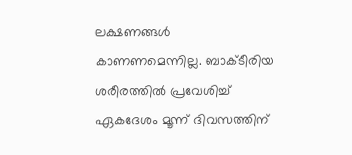ലക്ഷണങ്ങള്‍ കാണണമെന്നില്ല. ബാക്ടീരിയ ശരീരത്തില്‍ പ്രവേശിച്ച് ഏകദേശം മൂന്ന് ദിവസത്തിന്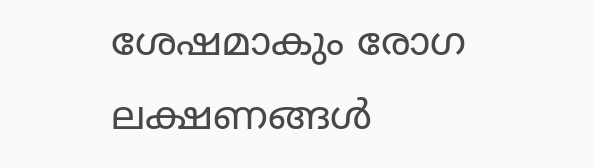ശേഷമാകും രോഗ ലക്ഷണങ്ങള്‍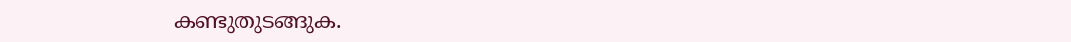കണ്ടുതുടങ്ങുക.